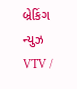બ્રેકિંગ ન્યુઝ
VTV /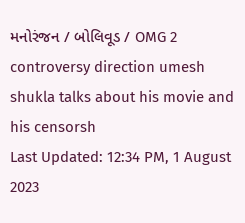મનોરંજન / બોલિવૂડ / OMG 2 controversy direction umesh shukla talks about his movie and his censorsh
Last Updated: 12:34 PM, 1 August 2023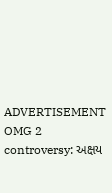ADVERTISEMENT
OMG 2 controversy: અક્ષય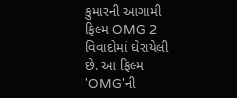કુમારની આગામી ફિલ્મ OMG 2 વિવાદોમાં ઘેરાયેલી છે. આ ફિલ્મ 'OMG'ની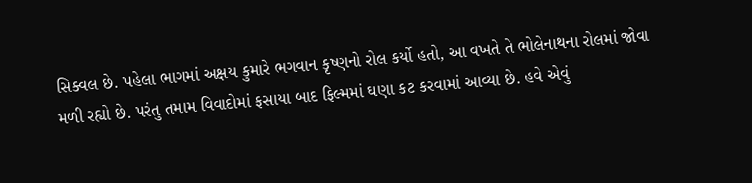સિક્વલ છે. પહેલા ભાગમાં અક્ષય કુમારે ભગવાન કૃષ્ણનો રોલ કર્યો હતો, આ વખતે તે ભોલેનાથના રોલમાં જોવા મળી રહ્યો છે. પરંતુ તમામ વિવાદોમાં ફસાયા બાદ ફિલ્મમાં ઘણા કટ કરવામાં આવ્યા છે. હવે એવું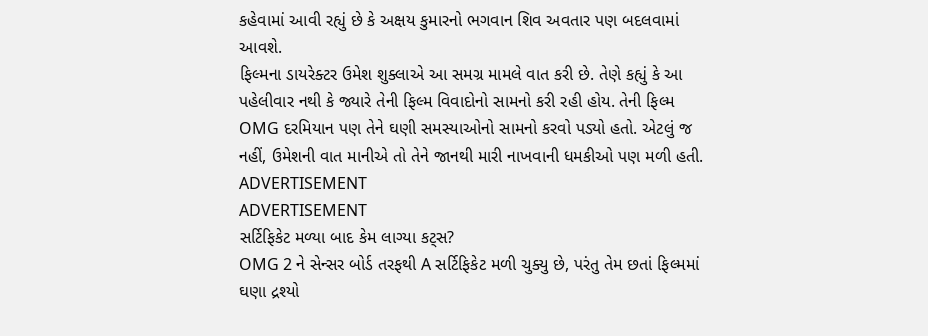કહેવામાં આવી રહ્યું છે કે અક્ષય કુમારનો ભગવાન શિવ અવતાર પણ બદલવામાં આવશે.
ફિલ્મના ડાયરેક્ટર ઉમેશ શુક્લાએ આ સમગ્ર મામલે વાત કરી છે. તેણે કહ્યું કે આ પહેલીવાર નથી કે જ્યારે તેની ફિલ્મ વિવાદોનો સામનો કરી રહી હોય. તેની ફિલ્મ OMG દરમિયાન પણ તેને ઘણી સમસ્યાઓનો સામનો કરવો પડ્યો હતો. એટલું જ નહીં, ઉમેશની વાત માનીએ તો તેને જાનથી મારી નાખવાની ધમકીઓ પણ મળી હતી.
ADVERTISEMENT
ADVERTISEMENT
સર્ટિફિકેટ મળ્યા બાદ કેમ લાગ્યા કટ્સ?
OMG 2 ને સેન્સર બોર્ડ તરફથી A સર્ટિફિકેટ મળી ચુક્યુ છે, પરંતુ તેમ છતાં ફિલ્મમાં ઘણા દ્રશ્યો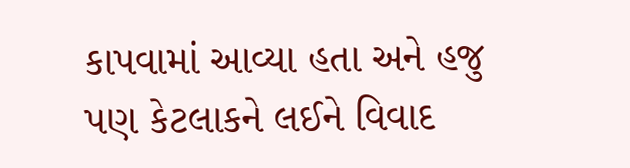કાપવામાં આવ્યા હતા અને હજુ પણ કેટલાકને લઈને વિવાદ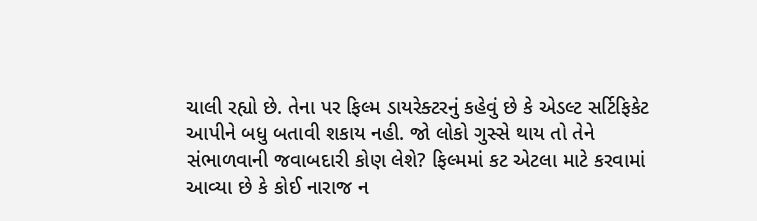ચાલી રહ્યો છે. તેના પર ફિલ્મ ડાયરેક્ટરનું કહેવું છે કે એડલ્ટ સર્ટિફિકેટ આપીને બધુ બતાવી શકાય નહી. જો લોકો ગુસ્સે થાય તો તેને સંભાળવાની જવાબદારી કોણ લેશે? ફિલ્મમાં કટ એટલા માટે કરવામાં આવ્યા છે કે કોઈ નારાજ ન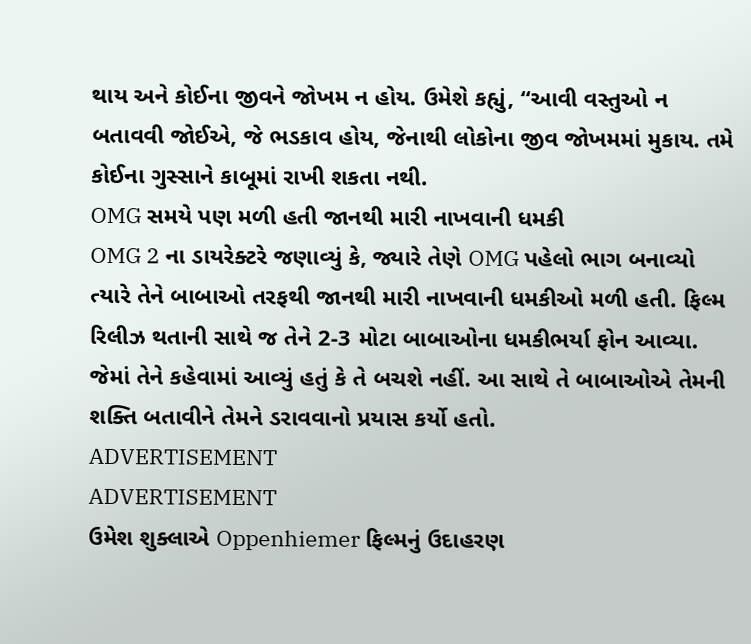થાય અને કોઈના જીવને જોખમ ન હોય. ઉમેશે કહ્યું, “આવી વસ્તુઓ ન બતાવવી જોઈએ, જે ભડકાવ હોય, જેનાથી લોકોના જીવ જોખમમાં મુકાય. તમે કોઈના ગુસ્સાને કાબૂમાં રાખી શકતા નથી.
OMG સમયે પણ મળી હતી જાનથી મારી નાખવાની ધમકી
OMG 2 ના ડાયરેક્ટરે જણાવ્યું કે, જ્યારે તેણે OMG પહેલો ભાગ બનાવ્યો ત્યારે તેને બાબાઓ તરફથી જાનથી મારી નાખવાની ધમકીઓ મળી હતી. ફિલ્મ રિલીઝ થતાની સાથે જ તેને 2-3 મોટા બાબાઓના ધમકીભર્યા ફોન આવ્યા. જેમાં તેને કહેવામાં આવ્યું હતું કે તે બચશે નહીં. આ સાથે તે બાબાઓએ તેમની શક્તિ બતાવીને તેમને ડરાવવાનો પ્રયાસ કર્યો હતો.
ADVERTISEMENT
ADVERTISEMENT
ઉમેશ શુક્લાએ Oppenhiemer ફિલ્મનું ઉદાહરણ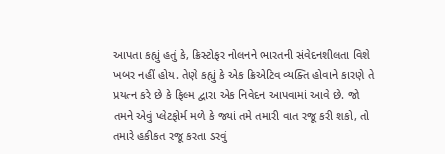આપતા કહ્યું હતું કે, ક્રિસ્ટોફર નોલનને ભારતની સંવેદનશીલતા વિશે ખબર નહીં હોય. તેણે કહ્યું કે એક ક્રિએટિવ વ્યક્તિ હોવાને કારણે તે પ્રયત્ન કરે છે કે ફિલ્મ દ્વારા એક નિવેદન આપવામાં આવે છે. જો તમને એવું પ્લેટફોર્મ મળે કે જ્યાં તમે તમારી વાત રજૂ કરી શકો, તો તમારે હકીકત રજૂ કરતા ડરવું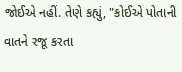જોઈએ નહીં. તેણે કહ્યું, "કોઈએ પોતાની વાતને રજૂ કરતા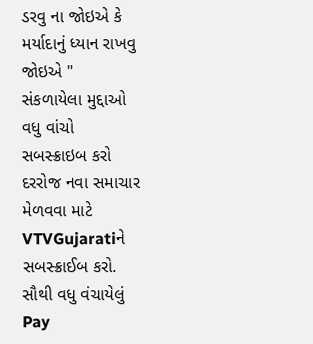ડરવુ ના જોઇએ કે મર્યાદાનું ધ્યાન રાખવુ જોઇએ "
સંકળાયેલા મુદ્દાઓ
વધુ વાંચો
સબસ્ક્રાઇબ કરો
દરરોજ નવા સમાચાર મેળવવા માટે VTVGujaratiને સબસ્ક્રાઈબ કરો.
સૌથી વધુ વંચાયેલું
Pay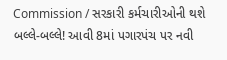Commission / સરકારી કર્મચારીઓની થશે બલ્લે-બલ્લે! આવી 8માં પગારપંચ પર નવી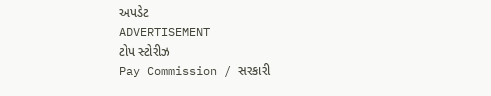અપડેટ
ADVERTISEMENT
ટોપ સ્ટોરીઝ
Pay Commission / સરકારી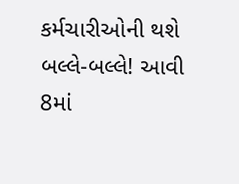કર્મચારીઓની થશે બલ્લે-બલ્લે! આવી 8માં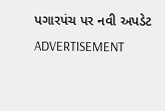પગારપંચ પર નવી અપડેટ
ADVERTISEMENT